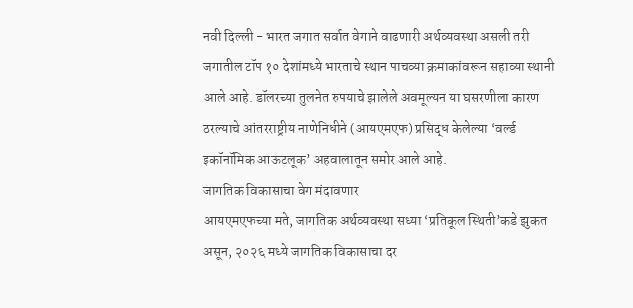नवी दिल्ली - भारत जगात सर्वात वेगाने वाढणारी अर्थव्यवस्था असली तरी जगातील टॉप १० देशांमध्ये भारताचे स्थान पाचव्या क्रमाकांवरून सहाव्या स्थानी आले आहे. डॉलरच्या तुलनेत रुपयाचे झालेले अवमूल्यन या घसरणीला कारण ठरल्याचे आंतरराष्ट्रीय नाणेनिधीने (आयएमएफ) प्रसिद्ध केलेल्या ‘वर्ल्ड इकॉनॉमिक आऊटलूक’ अहवालातून समोर आले आहे.
जागतिक विकासाचा वेग मंदावणार
आयएमएफच्या मते, जागतिक अर्थव्यवस्था सध्या ‘प्रतिकूल स्थिती’कडे झुकत असून, २०२६ मध्ये जागतिक विकासाचा दर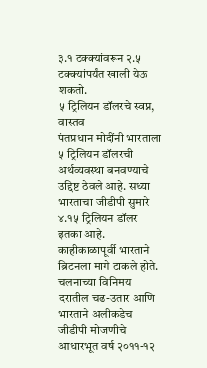३.१ टक्क्यांवरून २.५ टक्क्यांपर्यंत खाली येऊ शकतो.
५ ट्रिलियन डॉलरचे स्वप्न, वास्तव
पंतप्रधान मोदींनी भारताला ५ ट्रिलियन डॉलरची अर्थव्यवस्था बनवण्याचे उद्दिष्ट ठेवले आहे. सध्या भारताचा जीडीपी सुमारे ४.१५ ट्रिलियन डॉलर इतका आहे. काहीकाळापूर्वी भारताने ब्रिटनला मागे टाकले होते.
चलनाच्या विनिमय दरातील चढ-उतार आणि भारताने अलीकडेच जीडीपी मोजणीचे आधारभूत वर्ष २०११-१२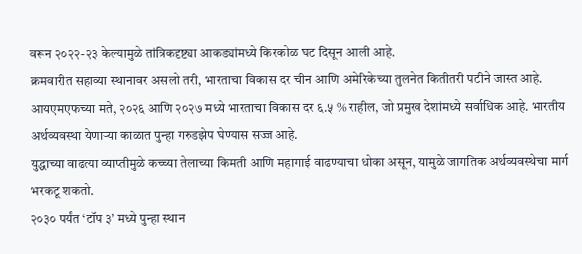वरून २०२२-२३ केल्यामुळे तांत्रिकदृष्ट्या आकड्यांमध्ये किरकोळ घट दिसून आली आहे.
क्रमवारीत सहाव्या स्थानावर असलो तरी, भारताचा विकास दर चीन आणि अमेरिकेच्या तुलनेत कितीतरी पटीने जास्त आहे. आयएमएफच्या मते, २०२६ आणि २०२७ मध्ये भारताचा विकास दर ६.५ % राहील, जो प्रमुख देशांमध्ये सर्वाधिक आहे. भारतीय अर्थव्यवस्था येणाऱ्या काळात पुन्हा गरुडझेप घेण्यास सज्ज आहे.
युद्धाच्या वाढत्या व्याप्तीमुळे कच्च्या तेलाच्या किमती आणि महागाई वाढण्याचा धोका असून, यामुळे जागतिक अर्थव्यवस्थेचा मार्ग भरकटू शकतो.
२०३० पर्यंत ‘टॉप ३’ मध्ये पुन्हा स्थान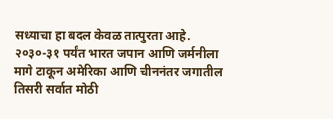सध्याचा हा बदल केवळ तात्पुरता आहे. २०३०-३१ पर्यंत भारत जपान आणि जर्मनीला मागे टाकून अमेरिका आणि चीननंतर जगातील तिसरी सर्वात मोठी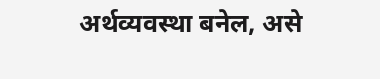अर्थव्यवस्था बनेल, असे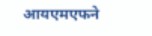आयएमएफने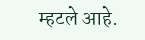म्हटले आहे.